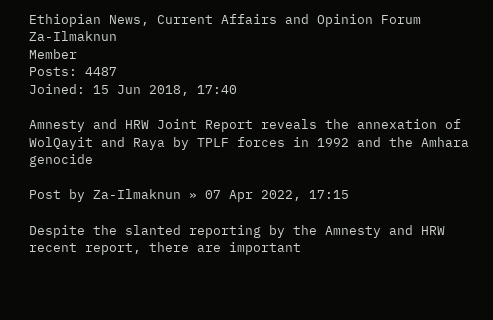Ethiopian News, Current Affairs and Opinion Forum
Za-Ilmaknun
Member
Posts: 4487
Joined: 15 Jun 2018, 17:40

Amnesty and HRW Joint Report reveals the annexation of WolQayit and Raya by TPLF forces in 1992 and the Amhara genocide

Post by Za-Ilmaknun » 07 Apr 2022, 17:15

Despite the slanted reporting by the Amnesty and HRW recent report, there are important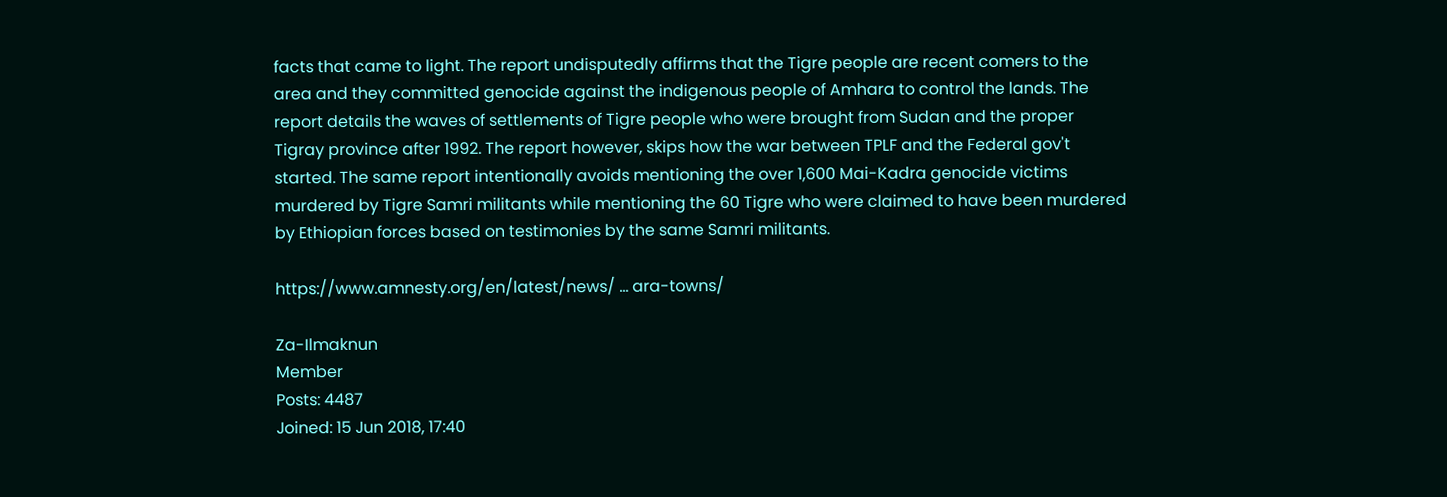facts that came to light. The report undisputedly affirms that the Tigre people are recent comers to the area and they committed genocide against the indigenous people of Amhara to control the lands. The report details the waves of settlements of Tigre people who were brought from Sudan and the proper Tigray province after 1992. The report however, skips how the war between TPLF and the Federal gov't started. The same report intentionally avoids mentioning the over 1,600 Mai-Kadra genocide victims murdered by Tigre Samri militants while mentioning the 60 Tigre who were claimed to have been murdered by Ethiopian forces based on testimonies by the same Samri militants.

https://www.amnesty.org/en/latest/news/ ... ara-towns/

Za-Ilmaknun
Member
Posts: 4487
Joined: 15 Jun 2018, 17:40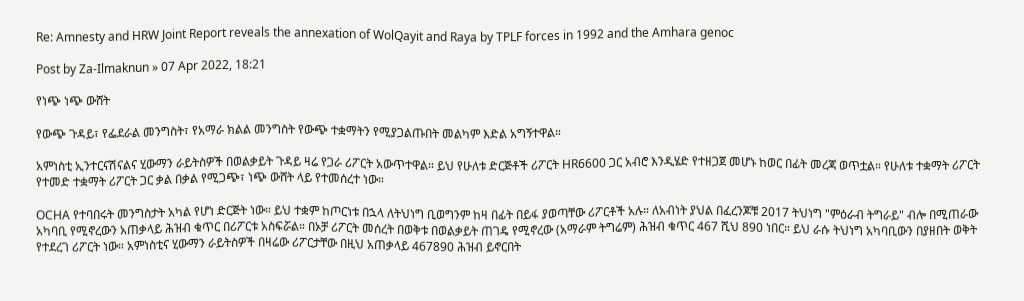Re: Amnesty and HRW Joint Report reveals the annexation of WolQayit and Raya by TPLF forces in 1992 and the Amhara genoc

Post by Za-Ilmaknun » 07 Apr 2022, 18:21

የነጭ ነጭ ውሸት

የውጭ ጉዳይ፣ የፌደራል መንግስት፣ የአማራ ክልል መንግስት የውጭ ተቋማትን የሚያጋልጡበት መልካም እድል አግኝተዋል።

አምነስቲ ኢንተርናሽናልና ሂውማን ራይትስዎች በወልቃይት ጉዳይ ዛሬ የጋራ ሪፖርት አውጥተዋል። ይህ የሁለቱ ድርጅቶች ሪፖርት HR6600 ጋር አብሮ እንዲሄድ የተዘጋጀ መሆኑ ከወር በፊት መረጃ ወጥቷል። የሁለቱ ተቋማት ሪፖርት የተመድ ተቋማት ሪፖርት ጋር ቃል በቃል የሚጋጭ፣ ነጭ ውሸት ላይ የተመሰረተ ነው።

OCHA የተባበሩት መንግስታት አካል የሆነ ድርጅት ነው። ይህ ተቋም ከጦርነቱ በኋላ ለትህነግ ቢወግንም ከዛ በፊት በይፋ ያወጣቸው ሪፖርቶች አሉ። ለአብነት ያህል በፈረንጆቹ 2017 ትህነግ "ምዕራብ ትግራይ" ብሎ በሚጠራው አካባቢ የሚኖረውን አጠቃላይ ሕዝብ ቁጥር በሪፖርቱ አስፍሯል። በኦቻ ሪፖርት መሰረት በወቅቱ በወልቃይት ጠገዴ የሚኖረው (አማራም ትግሬም) ሕዝብ ቁጥር 467 ሺህ 890 ነበር። ይህ ራሱ ትህነግ አካባቢውን በያዘበት ወቅት የተደረገ ሪፖርት ነው። አምነስቲና ሂውማን ራይትስዎች በዛሬው ሪፖርታቸው በዚህ አጠቃላይ 467890 ሕዝብ ይኖርበት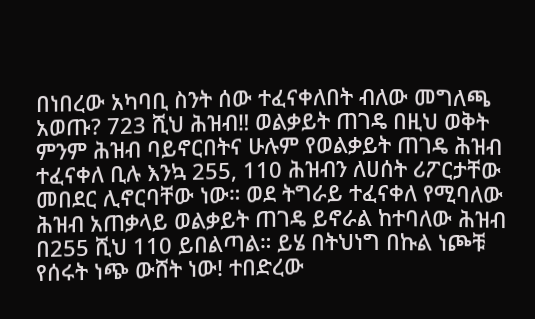በነበረው አካባቢ ስንት ሰው ተፈናቀለበት ብለው መግለጫ አወጡ? 723 ሺህ ሕዝብ‼ ወልቃይት ጠገዴ በዚህ ወቅት ምንም ሕዝብ ባይኖርበትና ሁሉም የወልቃይት ጠገዴ ሕዝብ ተፈናቀለ ቢሉ እንኳ 255, 110 ሕዝብን ለሀሰት ሪፖርታቸው መበደር ሊኖርባቸው ነው። ወደ ትግራይ ተፈናቀለ የሚባለው ሕዝብ አጠቃላይ ወልቃይት ጠገዴ ይኖራል ከተባለው ሕዝብ በ255 ሺህ 110 ይበልጣል። ይሄ በትህነግ በኩል ነጮቹ የሰሩት ነጭ ውሸት ነው! ተበድረው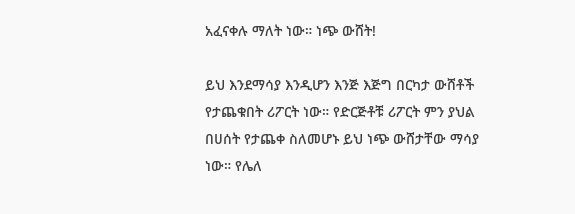አፈናቀሉ ማለት ነው። ነጭ ውሸት!

ይህ እንደማሳያ እንዲሆን እንጅ እጅግ በርካታ ውሸቶች የታጨቁበት ሪፖርት ነው። የድርጅቶቹ ሪፖርት ምን ያህል በሀሰት የታጨቀ ስለመሆኑ ይህ ነጭ ውሸታቸው ማሳያ ነው። የሌለ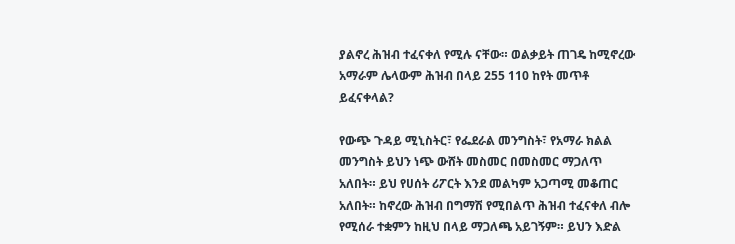ያልኖረ ሕዝብ ተፈናቀለ የሚሉ ናቸው። ወልቃይት ጠገዴ ከሚኖረው አማራም ሌላውም ሕዝብ በላይ 255 110 ከየት መጥቶ ይፈናቀላል?

የውጭ ጉዳይ ሚኒስትር፣ የፌደራል መንግስት፣ የአማራ ክልል መንግስት ይህን ነጭ ውሸት መስመር በመስመር ማጋለጥ አለበት። ይህ የሀሰት ሪፖርት እንደ መልካም አጋጣሚ መቆጠር አለበት። ከኖረው ሕዝብ በግማሽ የሚበልጥ ሕዝብ ተፈናቀለ ብሎ የሚሰራ ተቋምን ከዚህ በላይ ማጋለጫ አይገኝም። ይህን እድል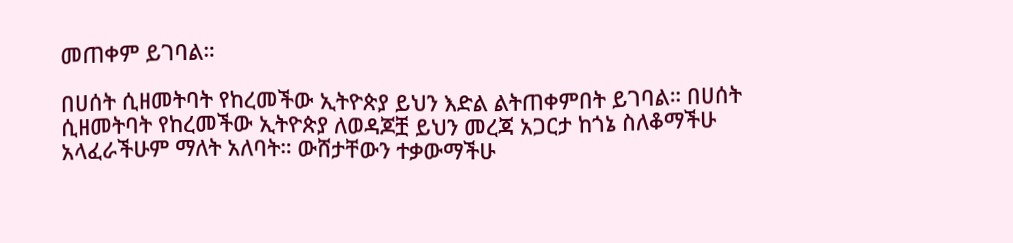መጠቀም ይገባል።

በሀሰት ሲዘመትባት የከረመችው ኢትዮጵያ ይህን እድል ልትጠቀምበት ይገባል። በሀሰት ሲዘመትባት የከረመችው ኢትዮጵያ ለወዳጆቿ ይህን መረጃ አጋርታ ከጎኔ ስለቆማችሁ አላፈራችሁም ማለት አለባት። ውሸታቸውን ተቃውማችሁ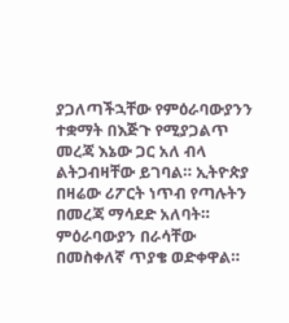ያጋለጣችኋቸው የምዕራባውያንን ተቋማት በእጅጉ የሚያጋልጥ መረጃ እኔው ጋር አለ ብላ ልትጋብዛቸው ይገባል። ኢትዮጵያ በዛሬው ሪፖርት ነጥብ የጣሉትን በመረጃ ማሳደድ አለባት።
ምዕራባውያን በራሳቸው በመስቀለኛ ጥያቄ ወድቀዋል።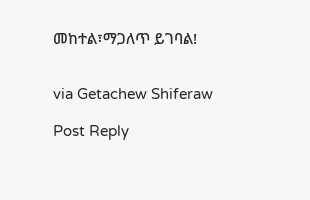መከተል፣ማጋለጥ ይገባል!


via Getachew Shiferaw

Post Reply